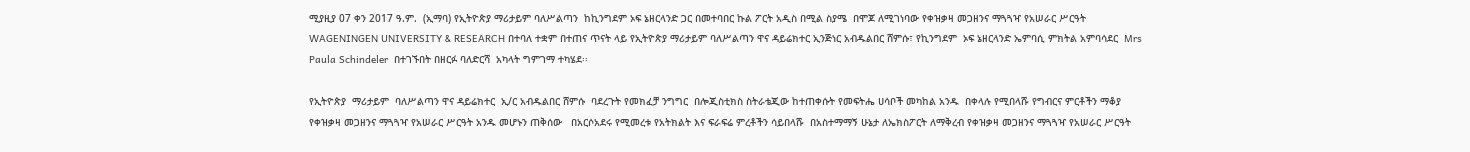ሚያዚያ 07 ቀን 2017 ዓ.ም.  (ኢማባ) የኢትዮጵያ ማሪታይም ባለሥልጣን  ከኪንግደም ኦፍ ኔዘርላንድ ጋር በመተባበር ኩል ፖርት አዲስ በሚል ስያሜ  በሞጆ ለሚገነባው የቀዝቃዛ መጋዘንና ማጓጓዣ የአሠራር ሥርዓት  WAGENINGEN UNIVERSITY & RESEARCH በተባለ ተቋም በተጠና ጥናት ላይ የኢትዮጵያ ማሪታይም ባለሥልጣን ዋና ዳይሬክተር ኢንጅነር አብዱልበር ሸምሱ፣ የኪንግደም  ኦፍ ኔዘርላንድ ኤምባሲ ምክትል አምባሳደር  Mrs Paula Schindeler  በተገኙበት በዘርፉ ባለድርሻ  አካላት ግምገማ ተካሄደ፡፡

የኢትዮጵያ  ማሪታይም  ባለሥልጣን ዋና ዳይሬክተር  ኢ/ር አብዱልበር ሸምሱ  ባደረጉት የመክፈቻ ንግግር  በሎጂስቲክስ ስትራቴጂው ከተጠቀሱት የመፍትሔ ሀሳቦች መካከል አንዱ  በቀላሉ የሚበላሹ የግብርና ምርቶችን ማቆያ የቀዝቃዛ መጋዘንና ማጓጓዣ የአሠራር ሥርዓት አንዱ መሆኑን ጠቅሰው   በአርሶአደሩ የሚመረቱ የአትክልት እና ፍራፍሬ ምረቶችን ሳይበላሹ  በአስተማማኝ ሁኔታ ለኤክስፖርት ለማቅረብ የቀዝቃዛ መጋዘንና ማጓጓዣ የአሠራር ሥርዓት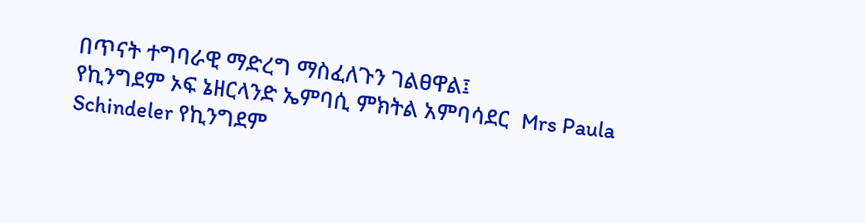በጥናት ተግባራዊ ማድረግ ማስፈለጉን ገልፀዋል፤
የኪንግደም ኦፍ ኔዘርላንድ ኤምባሲ ምክትል አምባሳደር  Mrs Paula Schindeler የኪንግደም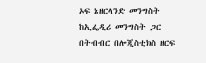ኦፍ ኔዘርላንድ መንግስት ከኢፌዲሪ መንግስት ጋር በትብብር በሎጂስቲክስ ዘርፍ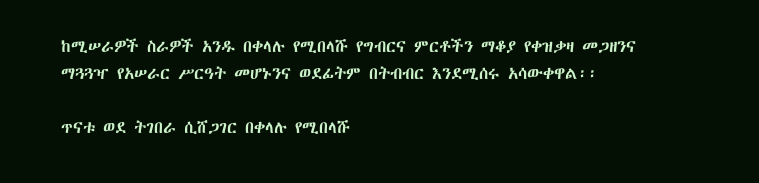ከሚሠራዎች ስራዎች አንዱ በቀላሉ የሚበላሹ የግብርና ምርቶችን ማቆያ የቀዝቃዛ መጋዘንና ማጓጓዣ የአሠራር ሥርዓት መሆኑንና ወደፊትም በትብብር እንደሚሰሩ አሳውቀዋል፡፡

ጥናቱ ወደ ትገበራ ሲሸጋገር በቀላሉ የሚበላሹ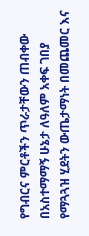የግብርና ምርቶችን ጥራታቸውን ጠብቀው በአስተማማኝ ሁኔታ ለዓለም አቀፍ ገበያ የማጓጓዝ ሂደትን ውጤታማነት በመጨመር እና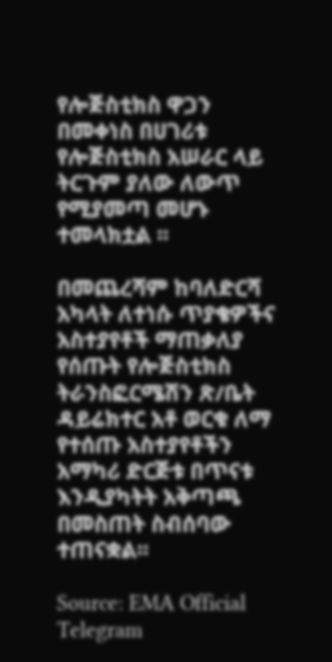የሎጅስቲክስ ዋጋን በመቀነስ በሀገሪቱ የሎጅስቲክስ አሠራር ላይ ትርጉም ያለው ለውጥ የሚያመጣ መሆኑ ተመላክቷል ፡፡

በመጨረሻም ከባለድርሻ አካላት ለተነሱ ጥያቄዎችና አስተያየቶች ማጠቃለያ የሰጡት የሎጅስቲክስ ትራንስፎርሜሽን ጽ/ቤት ዳይሬክተር አቶ ወርቁ ለማ የተሰጡ አስተያየቶችን አማካሪ ድርጅቱ በጥናቱ እንዲያካትት አቅጣጫ በመስጠት ስብሰባው ተጠናቋል፡፡

Source: EMA Official Telegram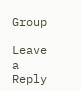Group

Leave a Reply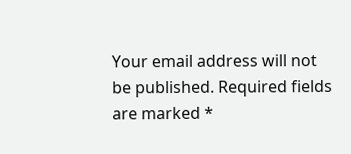Your email address will not be published. Required fields are marked *